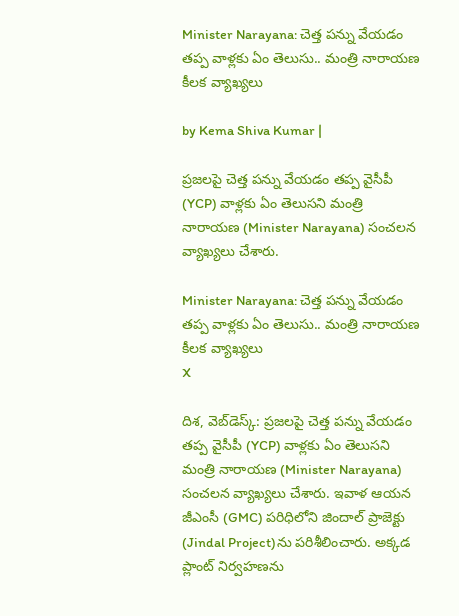Minister Narayana: చెత్త పన్ను వేయడం తప్ప వాళ్లకు ఏం తెలుసు.. మంత్రి నారాయణ కీలక వ్యాఖ్యలు

by Kema Shiva Kumar |

ప్రజలపై చెత్త పన్ను వేయడం తప్ప వైసీపీ (YCP) వాళ్లకు ఏం తెలుసని మంత్రి నారాయణ (Minister Narayana) సంచలన వ్యాఖ్యలు చేశారు.

Minister Narayana: చెత్త పన్ను వేయడం తప్ప వాళ్లకు ఏం తెలుసు.. మంత్రి నారాయణ కీలక వ్యాఖ్యలు
X

దిశ, వెబ్‌డెస్క్: ప్రజలపై చెత్త పన్ను వేయడం తప్ప వైసీపీ (YCP) వాళ్లకు ఏం తెలుసని మంత్రి నారాయణ (Minister Narayana) సంచలన వ్యాఖ్యలు చేశారు. ఇవాళ ఆయన జీఎంసీ (GMC) పరిధిలోని జిందాల్ ప్రాజెక్టు (Jindal Project)ను పరిశీలించారు. అక్కడ ప్లాంట్ నిర్వహణను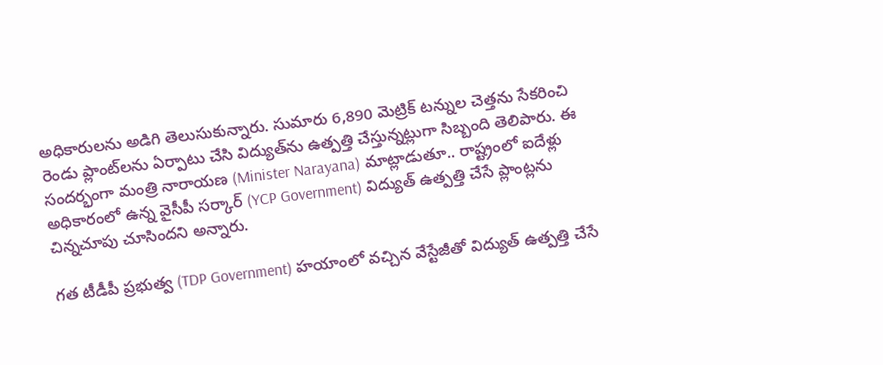అధికారులను అడిగి తెలుసుకున్నారు. సుమారు 6,890 మెట్రిక్ టన్నుల చెత్తను సేకరించి రెండు ప్లాంట్‌లను ఏర్పాటు చేసి విద్యుత్‌ను ఉత్పత్తి చేస్తున్నట్లుగా సిబ్బంది తెలిపారు. ఈ సందర్భంగా మంత్రి నారాయణ (Minister Narayana) మాట్లాడుతూ.. రాష్ట్రంలో ఐదేళ్లు అధికారంలో ఉన్న వైసీపీ సర్కార్ (YCP Government) విద్యుత్ ఉత్పత్తి చేసే ప్లాంట్లను చిన్నచూపు చూసిందని అన్నారు.

గత టీడీపీ ప్రభుత్వ (TDP Government) హయాంలో వచ్చిన వేస్టేజీతో విద్యుత్ ఉత్పత్తి చేసే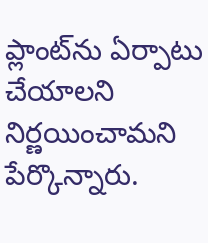ప్లాంట్‌ను ఏర్పాటు చేయాలని నిర్ణయించామని పేర్కొన్నారు.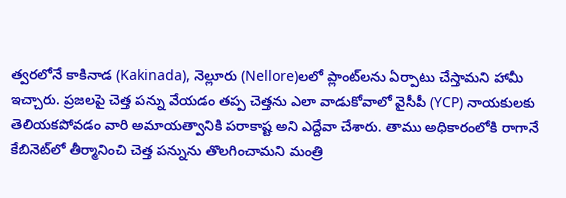త్వరలోనే కాకినాడ (Kakinada), నెల్లూరు (Nellore)లలో ప్లాంట్‌లను ఏర్పాటు చేస్తామని హామీ ఇచ్చారు. ప్రజలపై చెత్త పన్ను వేయడం తప్ప చెత్తను ఎలా వాడుకోవాలో వైసీపీ (YCP) నాయకులకు తెలియకపోవడం వారి అమాయత్వానికి పరాకాష్ట అని ఎద్దేవా చేశారు. తాము అధికారంలోకి రాగానే కేబినెట్‌లో తీర్మానించి చెత్త పన్నును తొలగించామని మంత్రి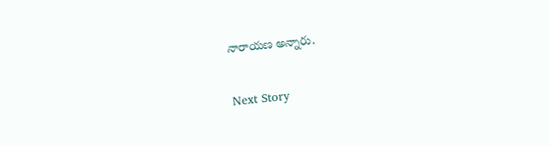నారాయణ అన్నారు.

Next Story